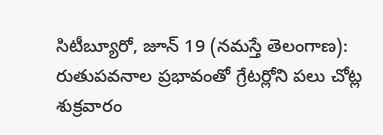సిటీబ్యూరో, జూన్ 19 (నమస్తే తెలంగాణ): రుతుపవనాల ప్రభావంతో గ్రేటర్లోని పలు చోట్ల శుక్రవారం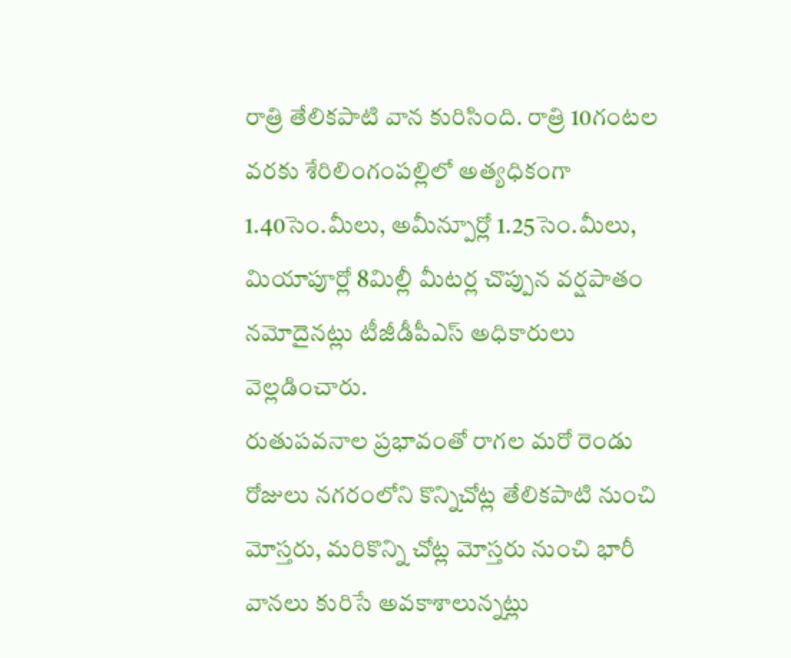రాత్రి తేలికపాటి వాన కురిసింది. రాత్రి 10గంటల వరకు శేరిలింగంపల్లిలో అత్యధికంగా 1.40సెం.మీలు, అమీన్పూర్లో 1.25సెం.మీలు, మియాపూర్లో 8మిల్లీ మీటర్ల చొప్పున వర్షపాతం నమోదైనట్లు టీజీడీపీఎస్ అధికారులు వెల్లడించారు.
రుతుపవనాల ప్రభావంతో రాగల మరో రెండు రోజులు నగరంలోని కొన్నిచోట్ల తేలికపాటి నుంచి మోస్తరు, మరికొన్ని చోట్ల మోస్తరు నుంచి భారీ వానలు కురిసే అవకాశాలున్నట్లు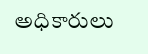అధికారులు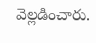వెల్లడించారు.